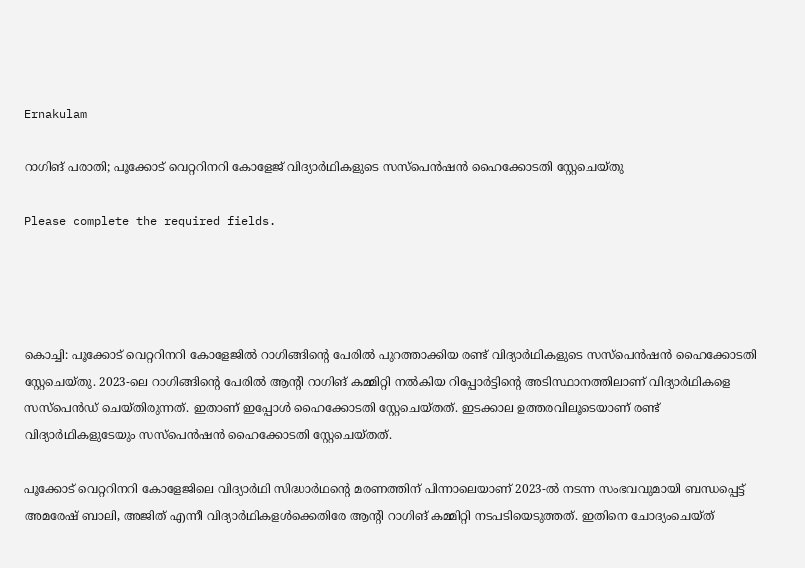Ernakulam

റാഗിങ് പരാതി; പൂക്കോട് വെറ്ററിനറി കോളേജ് വിദ്യാർഥികളുടെ സസ്പെൻഷൻ ഹൈക്കോടതി സ്റ്റേചെയ്തു

Please complete the required fields.




കൊച്ചി: പൂക്കോട് വെറ്ററിനറി കോളേജിൽ റാഗിങ്ങിന്‍റെ പേരിൽ പുറത്താക്കിയ രണ്ട് വിദ്യാർഥികളുടെ സസ്പെൻഷൻ ഹൈക്കോടതി സ്റ്റേചെയ്തു. 2023-ലെ റാഗിങ്ങിന്റെ പേരിൽ ആന്റി റാഗിങ് കമ്മിറ്റി നൽകിയ റിപ്പോർട്ടിന്റെ അടിസ്ഥാനത്തിലാണ് വിദ്യാർഥികളെ സസ്പെൻഡ് ചെയ്തിരുന്നത്. ഇതാണ് ഇപ്പോൾ ഹൈക്കോടതി സ്റ്റേചെയ്തത്. ഇടക്കാല ഉത്തരവിലൂടെയാണ് രണ്ട് വിദ്യാർഥികളുടേയും സസ്പെൻഷൻ ഹൈക്കോടതി സ്റ്റേചെയ്തത്.

പൂക്കോട് വെറ്ററിനറി കോളേജിലെ വിദ്യാർഥി സിദ്ധാർഥന്റെ മരണത്തിന് പിന്നാലെയാണ് 2023-ൽ നടന്ന സംഭവവുമായി ബന്ധപ്പെട്ട് അമരേഷ് ബാലി, അജിത് എന്നീ വിദ്യാർഥികളൾക്കെതിരേ ആന്റി റാഗിങ് കമ്മിറ്റി നടപടിയെടുത്തത്. ഇതിനെ ചോദ്യംചെയ്ത്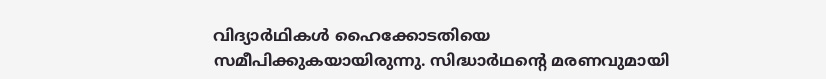വിദ്യാർഥികൾ ഹൈക്കോടതിയെ സമീപിക്കുകയായിരുന്നു. സിദ്ധാര്‍ഥന്റെ മരണവുമായി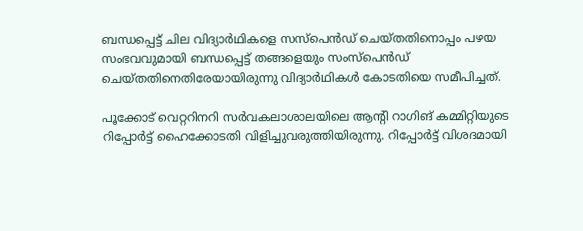ബന്ധപ്പെട്ട് ചില വിദ്യാര്‍ഥികളെ സസ്‌പെന്‍ഡ് ചെയ്തതിനൊപ്പം പഴയ സംഭവവുമായി ബന്ധപ്പെട്ട് തങ്ങളെയും സംസ്‌പെന്‍ഡ് ചെയ്തതിനെതിരേയായിരുന്നു വിദ്യാര്‍ഥികള്‍ കോടതിയെ സമീപിച്ചത്.

പൂക്കോട് വെറ്ററിനറി സർവകലാശാലയിലെ ആന്റി റാഗിങ് കമ്മിറ്റിയുടെ റിപ്പോർട്ട് ഹൈക്കോടതി വിളിച്ചുവരുത്തിയിരുന്നു. റിപ്പോർട്ട് വിശദമായി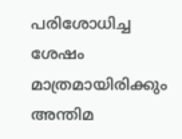പരിശോധിച്ച ശേഷം മാത്രമായിരിക്കും അന്തിമ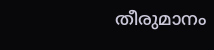തീരുമാനം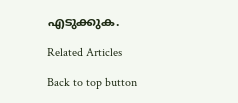എടുക്കുക.

Related Articles

Back to top button